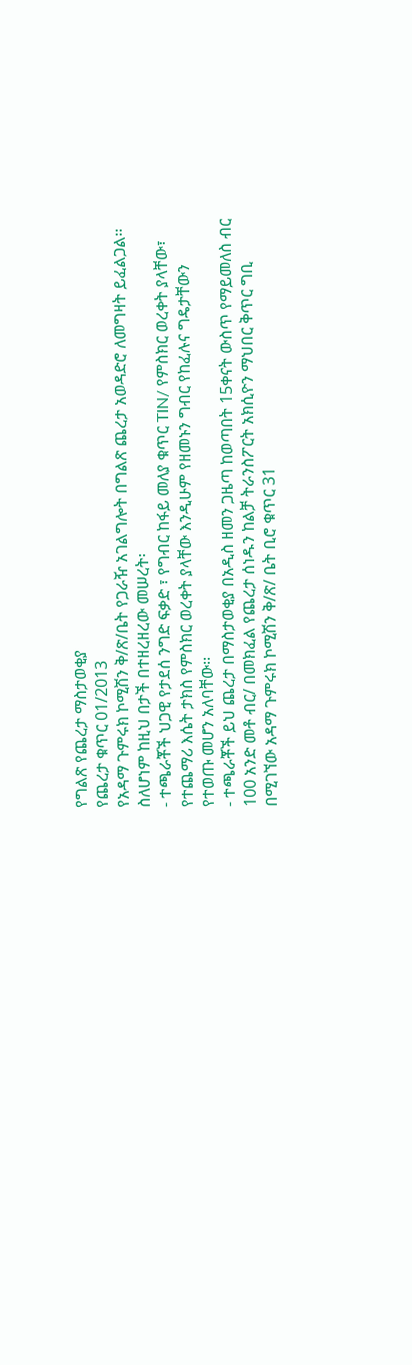የግልጽ የጨረታ ማስታወቂያ
የጨረታ ቁጥር 01/2013
የአዳማ ጉምሩክ ኮሚሽን ቅ/ጽ/ቤት የጋራዥ አገልግሎት በግልጽ ጨረታ አወዳድሮ ለመግዛት ይፈልጋል፡፡
ስለሆነም ከዚህ በታች በተዘረዘረው መሠረት፡
- ተጫራቾች ህጋዊ የታደሰ ንግድ ፍቃድ ፣ የግብር ከፋይ መለያ ቁጥር TIN/ የምስክር ወረቀት ያላቸው፣ የተጨማሪ እሴት ታክስ የምስክር ወረቀት ያላቸው እንዲሁም የዘመኑን ግብር የከፈሉና ግዴታቸውን የተወጡ መሆን አለባቸው፡፡
- ተጫራቾች ይህ ጨረታ በማስታወቂያ በአዲስ ዘመን ጋዜጣ ከወጣበት 15ቀናት ውስጥ የማይመለስ ብር 100 አንድ መቶ ብር/ በመክፈል የጨረታ ሰነዱን ከልቻ ትራንስፖርት አክሲዮን ማህበር ቅጥር ግቢ በሚገኘው አዳማ ጉምሩክ ኮሚሽን ቅ/ጽ/ ቤት ቢሮ ቁጥር 31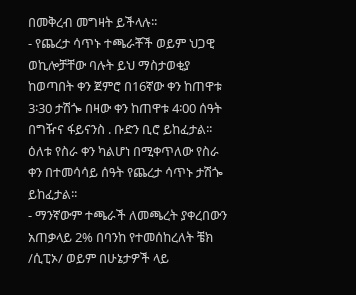በመቅረብ መግዛት ይችላሉ፡፡
- የጨረታ ሳጥኑ ተጫራቾች ወይም ህጋዊ ወኪሎቻቸው ባሉት ይህ ማስታወቂያ ከወጣበት ቀን ጀምሮ በ16ኛው ቀን ከጠዋቱ 3፡30 ታሽጐ በዛው ቀን ከጠዋቱ 4፡00 ሰዓት በግዥና ፋይናንስ . ቡድን ቢሮ ይከፈታል፡፡ ዕለቱ የስራ ቀን ካልሆነ በሚቀጥለው የስራ ቀን በተመሳሳይ ሰዓት የጨረታ ሳጥኑ ታሽጐ ይከፈታል፡፡
- ማንኛውም ተጫራች ለመጫረት ያቀረበውን አጠቃላይ 2% በባንከ የተመሰከረለት ቼክ /ሲፒኦ/ ወይም በሁኔታዎች ላይ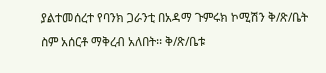ያልተመሰረተ የባንክ ጋራንቲ በአዳማ ጉምሩክ ኮሚሽን ቅ/ጽ/ቤት ስም አሰርቶ ማቅረብ አለበት፡፡ ቅ/ጽ/ቤቱ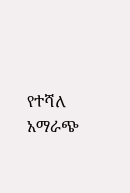የተሻለ አማራጭ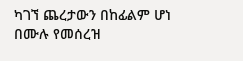ካገኘ ጨረታውን በከፊልም ሆነ በሙሉ የመሰረዝ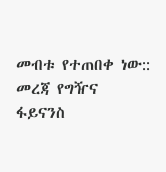መብቱ የተጠበቀ ነው::
መረጃ የግዥና ፋይናንስ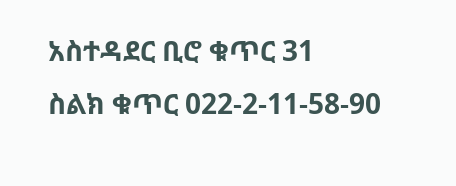አስተዳደር ቢሮ ቁጥር 31
ስልክ ቁጥር 022-2-11-58-90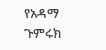የአዳማ ጉምሩክ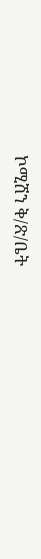ኮሚሽን ቅ/ጽ/ቤት